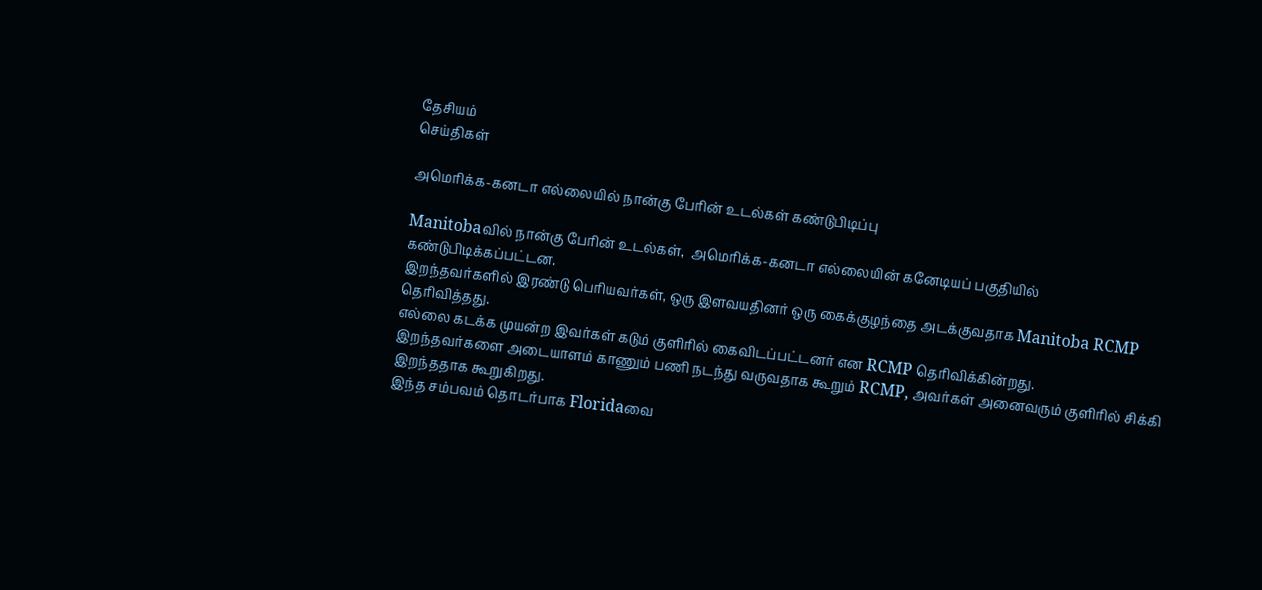தேசியம்
செய்திகள்

அமெரிக்க-கனடா எல்லையில் நான்கு பேரின் உடல்கள் கண்டுபிடிப்பு

Manitobaவில் நான்கு பேரின் உடல்கள்,  அமெரிக்க-கனடா எல்லையின் கனேடியப் பகுதியில் கண்டுபிடிக்கப்பட்டன.
இறந்தவர்களில் இரண்டு பெரியவர்கள், ஒரு இளவயதினர் ஒரு கைக்குழந்தை அடக்குவதாக Manitoba RCMP தெரிவித்தது.
எல்லை கடக்க முயன்ற இவர்கள் கடும் குளிரில் கைவிடப்பட்டனர் என RCMP தெரிவிக்கின்றது.
இறந்தவர்களை அடையாளம் காணும் பணி நடந்து வருவதாக கூறும் RCMP, அவர்கள் அனைவரும் குளிரில் சிக்கி இறந்ததாக கூறுகிறது.
இந்த சம்பவம் தொடர்பாக Floridaவை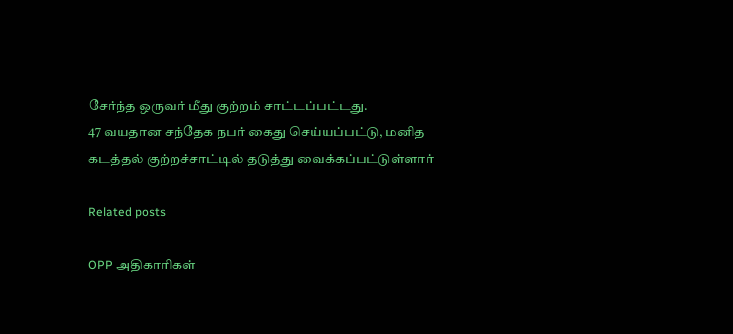சேர்ந்த ஒருவர் மீது குற்றம் சாட்டப்பட்டது.
47 வயதான சந்தேக நபர் கைது செய்யப்பட்டு, மனித கடத்தல் குற்றச்சாட்டில் தடுத்து வைக்கப்பட்டுள்ளார்

Related posts

OPP அதிகாரிகள்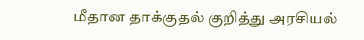மீதான தாக்குதல் குறித்து அரசியல்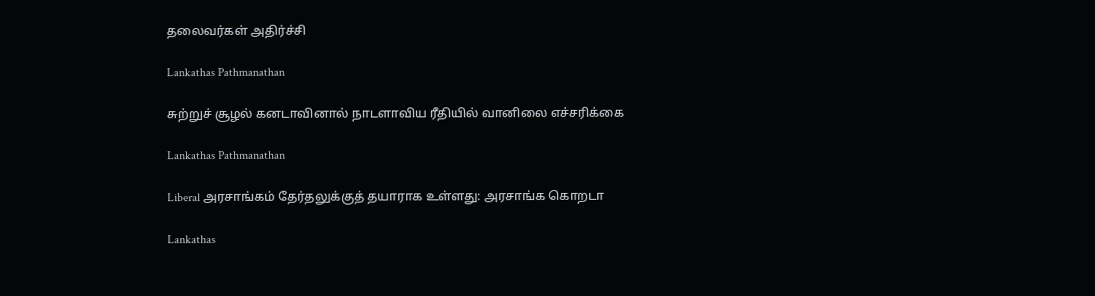தலைவர்கள் அதிர்ச்சி

Lankathas Pathmanathan

சுற்றுச் சூழல் கனடாவினால் நாடளாவிய ரீதியில் வானிலை எச்சரிக்கை

Lankathas Pathmanathan

Liberal அரசாங்கம் தேர்தலுக்குத் தயாராக உள்ளது: அரசாங்க கொறடா

Lankathas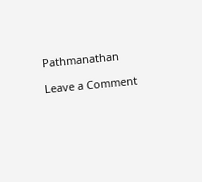Pathmanathan

Leave a Comment